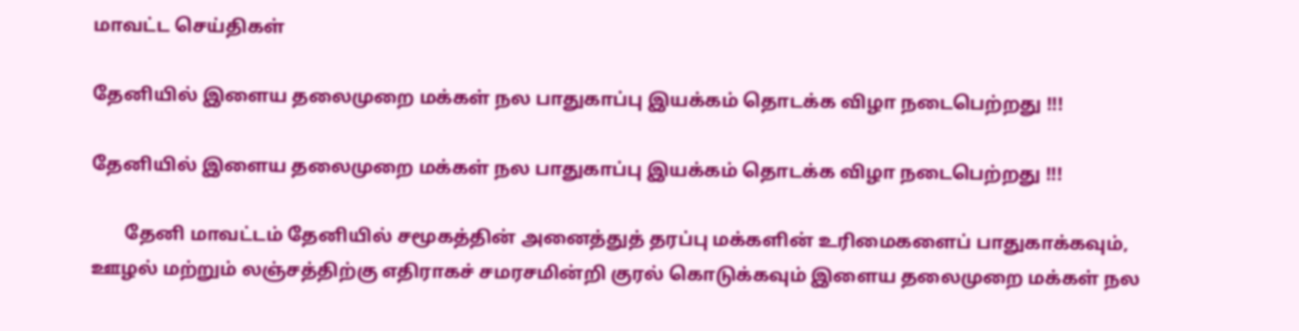மாவட்ட செய்திகள்

தேனியில் இளைய தலைமுறை மக்கள் நல பாதுகாப்பு இயக்கம் தொடக்க விழா நடைபெற்றது !!!

தேனியில் இளைய தலைமுறை மக்கள் நல பாதுகாப்பு இயக்கம் தொடக்க விழா நடைபெற்றது !!!

       தேனி மாவட்டம் தேனியில் சமூகத்தின் அனைத்துத் தரப்பு மக்களின் உரிமைகளைப் பாதுகாக்கவும், ஊழல் மற்றும் லஞ்சத்திற்கு எதிராகச் சமரசமின்றி குரல் கொடுக்கவும் இளைய தலைமுறை மக்கள் நல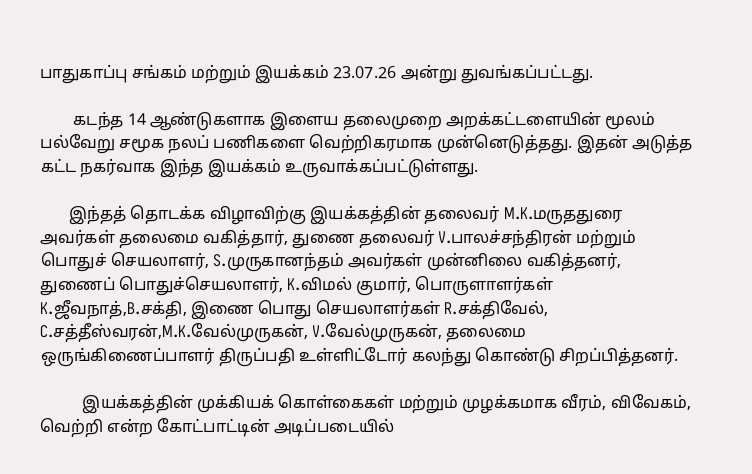பாதுகாப்பு சங்கம் மற்றும் இயக்கம் 23.07.26 அன்று துவங்கப்பட்டது.

        கடந்த 14 ஆண்டுகளாக இளைய தலைமுறை அறக்கட்டளையின் மூலம் பல்வேறு சமூக நலப் பணிகளை வெற்றிகரமாக முன்னெடுத்தது. இதன் அடுத்த கட்ட நகர்வாக இந்த இயக்கம் உருவாக்கப்பட்டுள்ளது.

       இந்தத் தொடக்க விழாவிற்கு இயக்கத்தின் தலைவர் M.K.மருததுரை அவர்கள் தலைமை வகித்தார், துணை தலைவர் V.பாலச்சந்திரன் மற்றும் பொதுச் செயலாளர், S.முருகானந்தம் அவர்கள் முன்னிலை வகித்தனர், துணைப் பொதுச்செயலாளர், K.விமல் குமார், பொருளாளர்கள் K.ஜீவநாத்,B.சக்தி, இணை பொது செயலாளர்கள் R.சக்திவேல், C.சத்தீஸ்வரன்,M.K.வேல்முருகன், V.வேல்முருகன், தலைமை ஒருங்கிணைப்பாளர் திருப்பதி உள்ளிட்டோர் கலந்து கொண்டு சிறப்பித்தனர்.

          இயக்கத்தின் முக்கியக் கொள்கைகள் மற்றும் முழக்கமாக வீரம், விவேகம், வெற்றி என்ற கோட்பாட்டின் அடிப்படையில்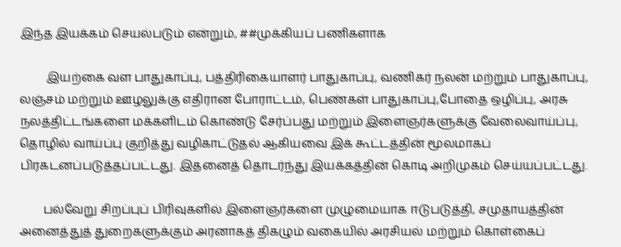இந்த இயக்கம் செயல்படும் என்றும், ##முக்கியப் பணிகளாக

         இயற்கை வள பாதுகாப்பு, பத்திரிகையாளர் பாதுகாப்பு, வணிகர் நலன் மற்றும் பாதுகாப்பு, லஞ்சம் மற்றும் ஊழலுக்கு எதிரான போராட்டம், பெண்கள் பாதுகாப்பு,போதை ஒழிப்பு, அரசு நலத்திட்டங்களை மக்களிடம் கொண்டு சேர்ப்பது மற்றும் இளைஞர்களுக்கு வேலைவாய்ப்பு, தொழில் வாய்ப்பு குறித்து வழிகாட்டுதல் ஆகியவை இக் கூட்டத்தின் மூலமாகப் பிரகடனப்படுத்தப்பட்டது. இதனைத் தொடர்ந்து இயக்கத்தின் கொடி அறிமுகம் செய்யப்பட்டது.

        பல்வேறு சிறப்புப் பிரிவுகளில் இளைஞர்களை முழுமையாக ஈடுபடுத்தி, சமுதாயத்தின் அனைத்துத் துறைகளுக்கும் அரனாகத் திகழும் வகையில் அரசியல் மற்றும் கொள்கைப்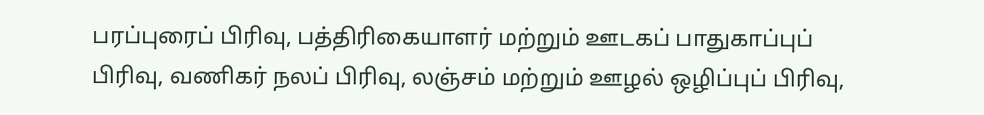பரப்புரைப் பிரிவு, பத்திரிகையாளர் மற்றும் ஊடகப் பாதுகாப்புப் பிரிவு, வணிகர் நலப் பிரிவு, லஞ்சம் மற்றும் ஊழல் ஒழிப்புப் பிரிவு,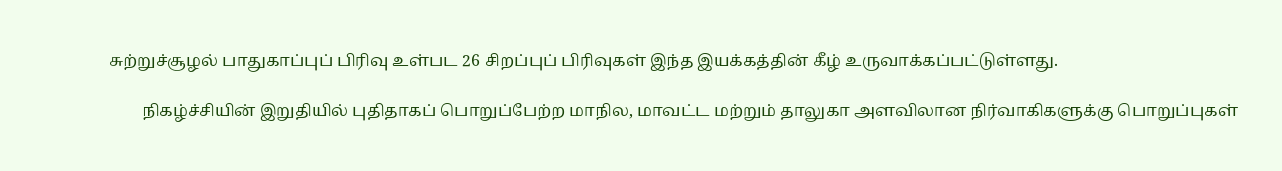சுற்றுச்சூழல் பாதுகாப்புப் பிரிவு உள்பட 26 சிறப்புப் பிரிவுகள் இந்த இயக்கத்தின் கீழ் உருவாக்கப்பட்டுள்ளது.

        நிகழ்ச்சியின் இறுதியில் புதிதாகப் பொறுப்பேற்ற மாநில, மாவட்ட மற்றும் தாலுகா அளவிலான நிர்வாகிகளுக்கு பொறுப்புகள்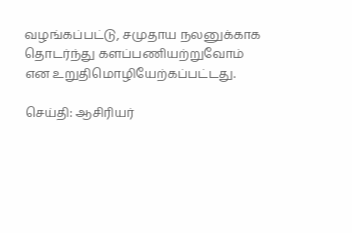வழங்கப்பட்டு, சமுதாய நலனுக்காக தொடர்ந்து களப்பணியற்றுவோம் என உறுதிமொழியேற்கப்பட்டது.

செய்தி: ஆசிரியர்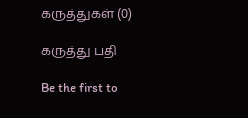கருத்துகள் (0)

கருத்து பதி

Be the first to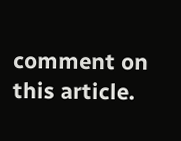comment on this article.